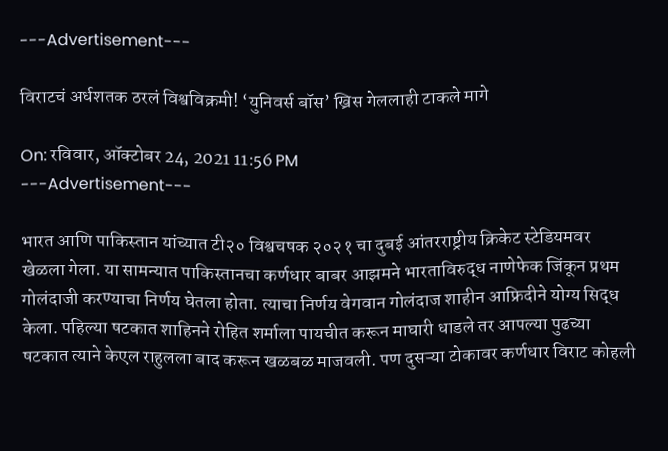---Advertisement---

विराटचं अर्धशतक ठरलं विश्वविक्रमी! ‘युनिवर्स बॉस’ ख्रिस गेललाही टाकले मागे

On: रविवार, ऑक्टोबर 24, 2021 11:56 PM
---Advertisement---

भारत आणि पाकिस्तान यांच्यात टी२० विश्वचषक २०२१ चा दुबई आंतरराष्ट्रीय क्रिकेट स्टेडियमवर खेळला गेला. या सामन्यात पाकिस्तानचा कर्णधार बाबर आझमने भारताविरुद्ध नाणेफेक जिंकून प्रथम गोलंदाजी करण्याचा निर्णय घेतला होता. त्याचा निर्णय वेगवान गोलंदाज शाहीन आफ्रिदीने योग्य सिद्ध केला. पहिल्या षटकात शाहिनने रोहित शर्माला पायचीत करून माघारी धाडले तर आपल्या पुढच्या षटकात त्याने केएल राहुलला बाद करून खळबळ माजवली. पण दुसऱ्या टोकावर कर्णधार विराट कोहली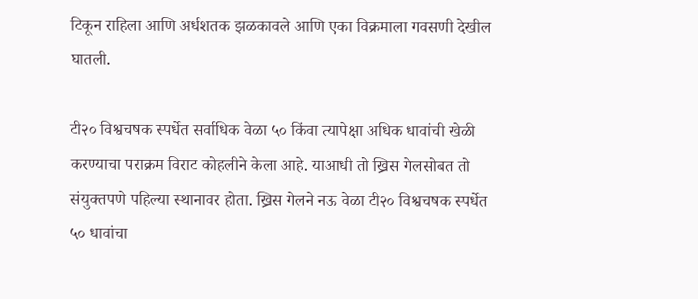टिकून राहिला आणि अर्धशतक झळकावले आणि एका विक्रमाला गवसणी देखील घातली.

टी२० विश्वचषक स्पर्धेत सर्वाधिक वेळा ५० किंवा त्यापेक्षा अधिक धावांची खेळी करण्याचा पराक्रम विराट कोहलीने केला आहे. याआधी तो ख्रिस गेलसोबत तो संयुक्तपणे पहिल्या स्थानावर होता. ख्रिस गेलने नऊ वेळा टी२० विश्वचषक स्पर्धेत ५० धावांचा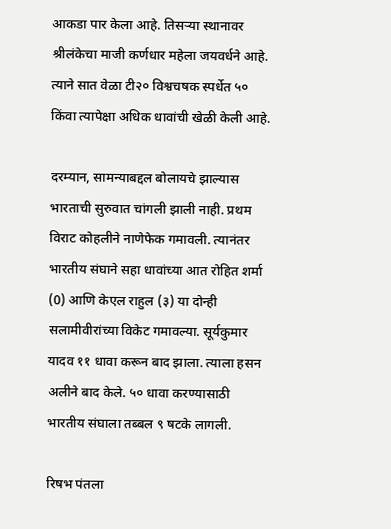आकडा पार केला आहे. तिसऱ्या स्थानावर श्रीलंकेचा माजी कर्णधार महेला जयवर्धने आहे. त्याने सात वेळा टी२० विश्वचषक स्पर्धेत ५० किंवा त्यापेक्षा अधिक धावांची खेळी केली आहे.

दरम्यान, सामन्याबद्दल बोलायचे झाल्यास भारताची सुरुवात चांगली झाली नाही. प्रथम विराट कोहलीने नाणेफेक गमावली. त्यानंतर भारतीय संघाने सहा धावांच्या आत रोहित शर्मा (0) आणि केएल राहुल (३) या दोन्ही सलामीवीरांच्या विकेट गमावल्या. सूर्यकुमार यादव ११ धावा करून बाद झाला. त्याला हसन अलीने बाद केले. ५० धावा करण्यासाठी भारतीय संघाला तब्बल ९ षटके लागली.

रिषभ पंतला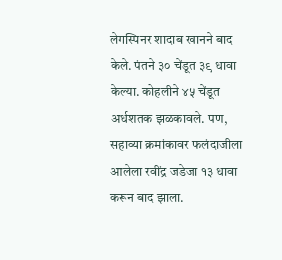लेगस्पिनर शादाब खानने बाद केले. पंतने ३० चेंडूत ३९ धावा केल्या. कोहलीने ४५ चेंडूत अर्धशतक झळकावले. पण, सहाव्या क्रमांकावर फलंदाजीला आलेला रवींद्र जडेजा १३ धावा करून बाद झाला.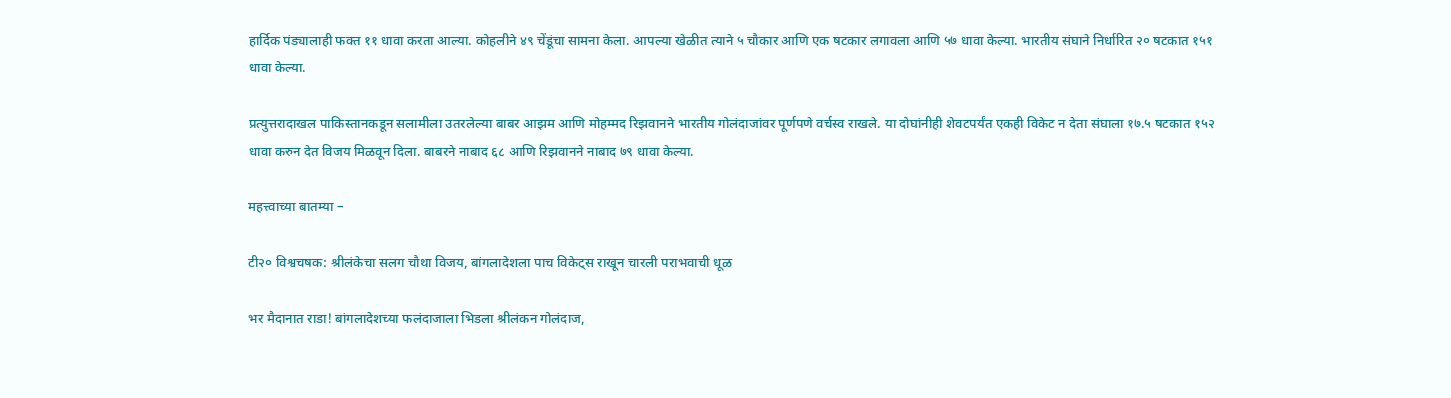हार्दिक पंड्यालाही फक्त ११ धावा करता आल्या. कोहलीने ४९ चेंडूंचा सामना केला. आपल्या खेळीत त्याने ५ चौकार आणि एक षटकार लगावला आणि ५७ धावा केल्या. भारतीय संघाने निर्धारित २० षटकात १५१ धावा केल्या.

प्रत्युत्तरादाखल पाकिस्तानकडून सलामीला उतरलेल्या बाबर आझम आणि मोहम्मद रिझवानने भारतीय गोलंदाजांवर पूर्णपणे वर्चस्व राखले. या दोघांनीही शेवटपर्यंत एकही विकेट न देता संघाला १७.५ षटकात १५२ धावा करुन देत विजय मिळवून दिला. बाबरने नाबाद ६८ आणि रिझवानने नाबाद ७९ धावा केल्या.

महत्त्वाच्या बातम्या –

टी२० विश्वचषक: श्रीलंकेचा सलग चौथा विजय, बांगलादेशला पाच विकेट्स राखून चारली पराभवाची धूळ

भर मैदानात राडा! बांगलादेशच्या फलंदाजाला भिडला श्रीलंकन गोलंदाज,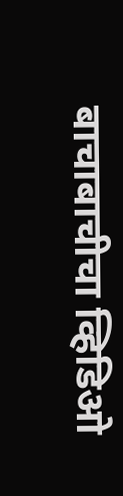बाचाबाचीचा व्हिडिओ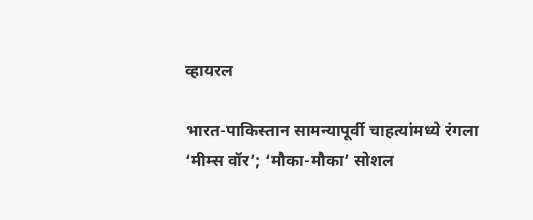व्हायरल

भारत-पाकिस्तान सामन्यापूर्वी चाहत्यांमध्ये रंगला ‘मीम्स वॉर’; ‘मौका-मौका’ सोशल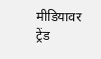मीडियावर ट्रेंड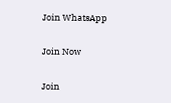Join WhatsApp

Join Now

Join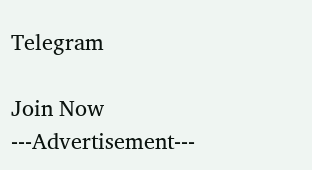Telegram

Join Now
---Advertisement---